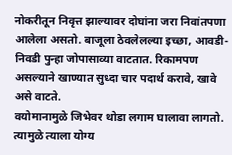नोकरीतून निवृत्त झाल्यावर दोघांना जरा निवांतपणा आलेला असतो. बाजूला ठेवलेलल्या इच्छा, आवडी-निवडी पुन्हा जोपासाव्या वाटतात. रिकामपण असल्याने खाण्यात सुध्दा चार पदार्थ करावे, खावे असे वाटते.
वयोमानामुळे जिभेवर थोडा लगाम घालावा लागतो. त्यामुळे त्याला योग्य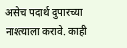असेच पदार्थ दुपारच्या नाश्त्याला करावे. काही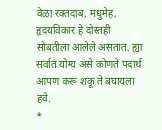वेळा रक्तदाब, मधुमेह, हृदयविकार हे दोस्तही सोबतीला आलेले असतात. ह्या सर्वात योग्य असे कोणते पदार्थ आपण करू शकू ते बघायला हवे.
*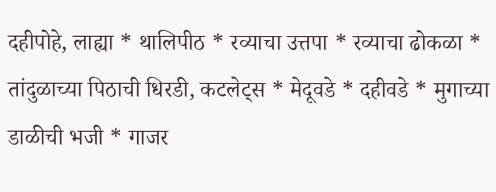दहीपोहे, लाह्या * थालिपीठ * रव्याचा उत्तपा * रव्याचा ढोकळा * तांदुळाच्या पिठाची धिरडी, कटलेट्स * मेदूवडे * दहीवडे * मुगाच्या डाळीची भजी * गाजर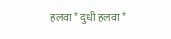हलवा * दुधी हलवा *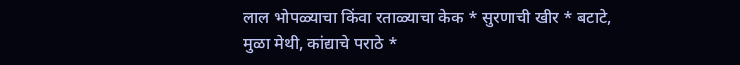लाल भोपळ्याचा किंवा रताळ्याचा केक * सुरणाची खीर * बटाटे, मुळा मेथी, कांद्याचे पराठे *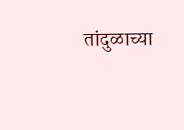तांदुळाच्या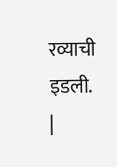रव्याची इडली.
|